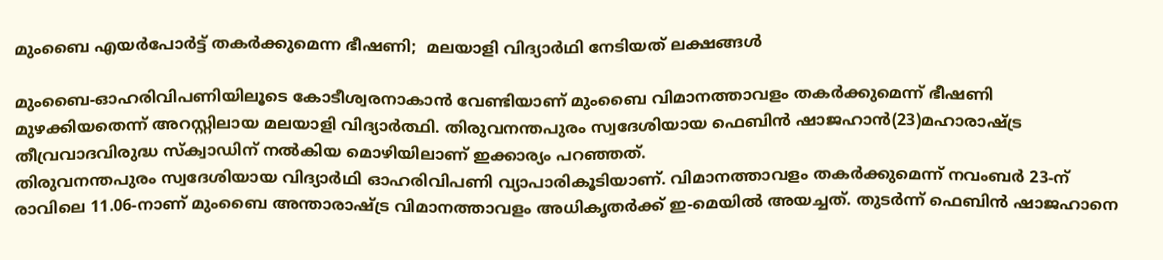മുംബൈ എയര്‍പോര്‍ട്ട് തകര്‍ക്കുമെന്ന ഭീഷണി;  മലയാളി വിദ്യാര്‍ഥി നേടിയത് ലക്ഷങ്ങള്‍

മുംബൈ-ഓഹരിവിപണിയിലൂടെ കോടീശ്വരനാകാന്‍ വേണ്ടിയാണ് മുംബൈ വിമാനത്താവളം തകര്‍ക്കുമെന്ന് ഭീഷണി മുഴക്കിയതെന്ന് അറസ്റ്റിലായ മലയാളി വിദ്യാര്‍ത്ഥി. തിരുവനന്തപുരം സ്വദേശിയായ ഫെബിന്‍ ഷാജഹാന്‍(23)മഹാരാഷ്ട്ര തീവ്രവാദവിരുദ്ധ സ്‌ക്വാഡിന് നല്‍കിയ മൊഴിയിലാണ് ഇക്കാര്യം പറഞ്ഞത്.
തിരുവനന്തപുരം സ്വദേശിയായ വിദ്യാര്‍ഥി ഓഹരിവിപണി വ്യാപാരികൂടിയാണ്. വിമാനത്താവളം തകര്‍ക്കുമെന്ന് നവംബര്‍ 23-ന് രാവിലെ 11.06-നാണ് മുംബൈ അന്താരാഷ്ട്ര വിമാനത്താവളം അധികൃതര്‍ക്ക് ഇ-മെയില്‍ അയച്ചത്. തുടര്‍ന്ന് ഫെബിന്‍ ഷാജഹാനെ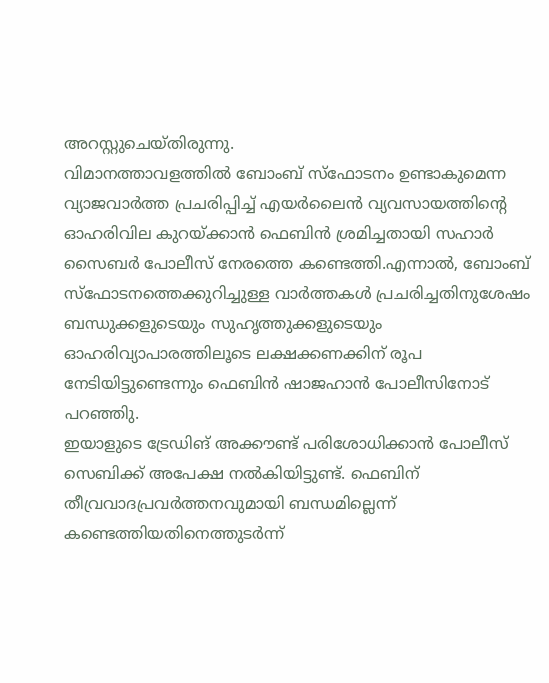അറസ്റ്റുചെയ്തിരുന്നു.
വിമാനത്താവളത്തില്‍ ബോംബ് സ്ഫോടനം ഉണ്ടാകുമെന്ന വ്യാജവാര്‍ത്ത പ്രചരിപ്പിച്ച് എയര്‍ലൈന്‍ വ്യവസായത്തിന്റെ ഓഹരിവില കുറയ്ക്കാന്‍ ഫെബിന്‍ ശ്രമിച്ചതായി സഹാര്‍ സൈബര്‍ പോലീസ് നേരത്തെ കണ്ടെത്തി.എന്നാല്‍, ബോംബ് സ്ഫോടനത്തെക്കുറിച്ചുള്ള വാര്‍ത്തകള്‍ പ്രചരിച്ചതിനുശേഷം ബന്ധുക്കളുടെയും സുഹൃത്തുക്കളുടെയും ഓഹരിവ്യാപാരത്തിലൂടെ ലക്ഷക്കണക്കിന് രൂപ നേടിയിട്ടുണ്ടെന്നും ഫെബിന്‍ ഷാജഹാന്‍ പോലീസിനോട് പറഞ്ഞിു.
ഇയാളുടെ ട്രേഡിങ് അക്കൗണ്ട് പരിശോധിക്കാന്‍ പോലീസ് സെബിക്ക് അപേക്ഷ നല്‍കിയിട്ടുണ്ട്. ഫെബിന് തീവ്രവാദപ്രവര്‍ത്തനവുമായി ബന്ധമില്ലെന്ന് കണ്ടെത്തിയതിനെത്തുടര്‍ന്ന്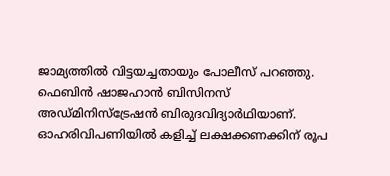ജാമ്യത്തില്‍ വിട്ടയച്ചതായും പോലീസ് പറഞ്ഞു. ഫെബിന്‍ ഷാജഹാന്‍ ബിസിനസ് അഡ്മിനിസ്‌ട്രേഷന്‍ ബിരുദവിദ്യാര്‍ഥിയാണ്.
ഓഹരിവിപണിയില്‍ കളിച്ച് ലക്ഷക്കണക്കിന് രൂപ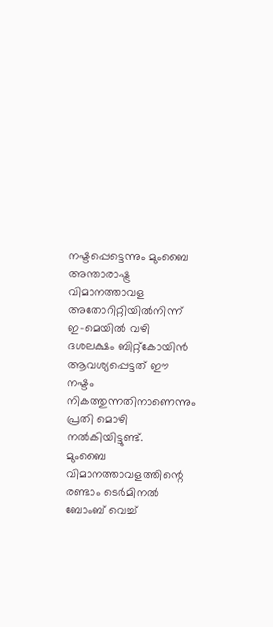നഷ്ടപ്പെട്ടെന്നും മുംബൈ അന്താരാഷ്ട്ര വിമാനത്താവള അതോറിറ്റിയില്‍നിന്ന് ഇ-മെയില്‍ വഴി ദശലക്ഷം ബിറ്റ്‌കോയിന്‍ ആവശ്യപ്പെട്ടത് ഈ നഷ്ടം നികത്തുന്നതിനാണെന്നും പ്രതി മൊഴി നല്‍കിയിട്ടുണ്ട്.
മുംബൈ വിമാനത്താവളത്തിന്റെ രണ്ടാം ടെര്‍മിനല്‍ ബോംബ് വെച്ച്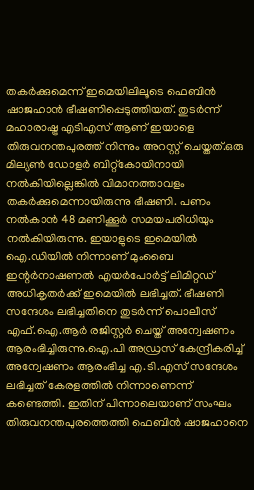തകര്‍ക്കുമെന്ന് ഇമെയിലിലൂടെ ഫെബിന്‍ ഷാജഹാന്‍ ഭീഷണിപ്പെടുത്തിയത്. തുടര്‍ന്ന് മഹാരാഷ്ട്ര എടിഎസ് ആണ് ഇയാളെ തിരുവനന്തപുരത്ത് നിന്നും അറസ്റ്റ് ചെയ്തത്.ഒരു മില്യണ്‍ ഡോളര്‍ ബിറ്റ്കോയിനായി നല്‍കിയില്ലെങ്കില്‍ വിമാനത്താവളം തകര്‍ക്കുമെന്നായിരുന്നു ഭീഷണി. പണം നല്‍കാന്‍ 48 മണിക്കൂര്‍ സമയപരിധിയും നല്‍കിയിരുന്നു. ഇയാളുടെ ഇമെയില്‍ ഐ.ഡിയില്‍ നിന്നാണ് മുംബൈ ഇന്റര്‍നാഷണല്‍ എയര്‍പോര്‍ട്ട് ലിമിറ്റഡ് അധികൃതര്‍ക്ക് ഇമെയില്‍ ലഭിച്ചത്. ഭീഷണി സന്ദേശം ലഭിച്ചതിനെ തുടര്‍ന്ന് പൊലീസ് എഫ്.ഐ.ആര്‍ രജിസ്റ്റര്‍ ചെയ്ത് അന്വേഷണം ആരംഭിച്ചിരുന്നു.ഐ.പി അഡ്രസ് കേന്ദ്രീകരിച്ച് അന്വേഷണം ആരംഭിച്ച എ.ടി.എസ് സന്ദേശം ലഭിച്ചത് കേരളത്തില്‍ നിന്നാണെന്ന് കണ്ടെത്തി. ഇതിന് പിന്നാലെയാണ് സംഘം തിരുവനന്തപുരത്തെത്തി ഫെബിന്‍ ഷാജഹാനെ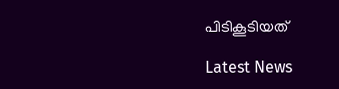പിടികൂടിയത്

Latest News